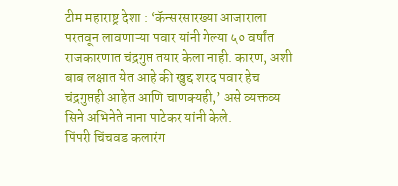टीम महाराष्ट्र देशा : ‘कॅन्सरसारख्या आजाराला परतवून लावणाऱ्या पवार यांनी गेल्या ५० वर्षांत राजकारणात चंद्रगुप्त तयार केला नाही. कारण, अशी बाब लक्षात येत आहे की खुद्द शरद पवार हेच चंद्रगुप्तही आहेत आणि चाणक्यही,’ असे व्यक्तव्य सिने अभिनेते नाना पाटेकर यांनी केले.
पिंपरी चिंचवड कलारंग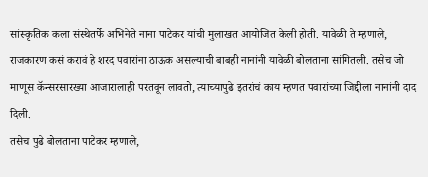सांस्कृतिक कला संस्थेतर्फे अभिनेते नाना पाटेकर यांची मुलाखत आयोजित केली होती. यावेळी ते म्हणाले, राजकारण कसं करावं हे शरद पवारांना ठाऊक असल्याची बाबही नानांनी यावेळी बोलताना सांगितली. तसेच जो माणूस कॅन्सरसारख्या आजारालाही परतवून लावतो, त्याच्यापुढे इतरांचं काय म्हणत पवारांच्या जिद्दीला नानांनी दाद दिली.
तसेच पुढे बोलताना पाटेकर म्हणाले,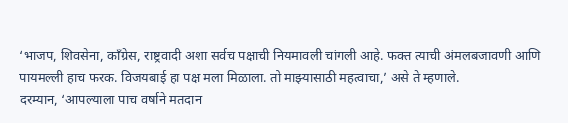‘भाजप, शिवसेना, काँग्रेस, राष्ट्रवादी अशा सर्वच पक्षाची नियमावली चांगली आहे. फक्त त्याची अंमलबजावणी आणि पायमल्ली हाच फरक. विजयबाई हा पक्ष मला मिळाला. तो माझ्यासाठी महत्वाचा,’ असे ते म्हणाले.
दरम्यान, ‘आपल्याला पाच वर्षाने मतदान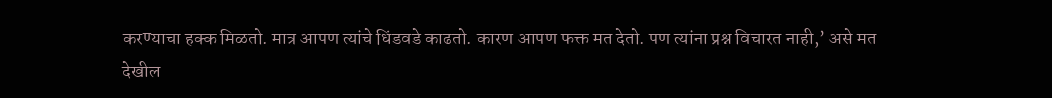करण्याचा हक्क मिळतो. मात्र आपण त्यांचे धिंडवडे काढतो. कारण आपण फक्त मत देतो. पण त्यांना प्रश्न विचारत नाही,’ असे मत देखील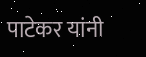पाटेकर यांनी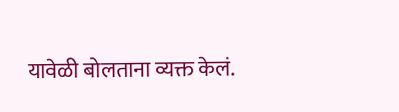यावेळी बोलताना व्यक्त केलं.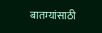बातम्यांसाठी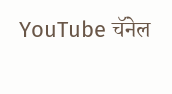YouTube चॅनेल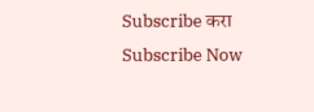Subscribe करा
Subscribe Now